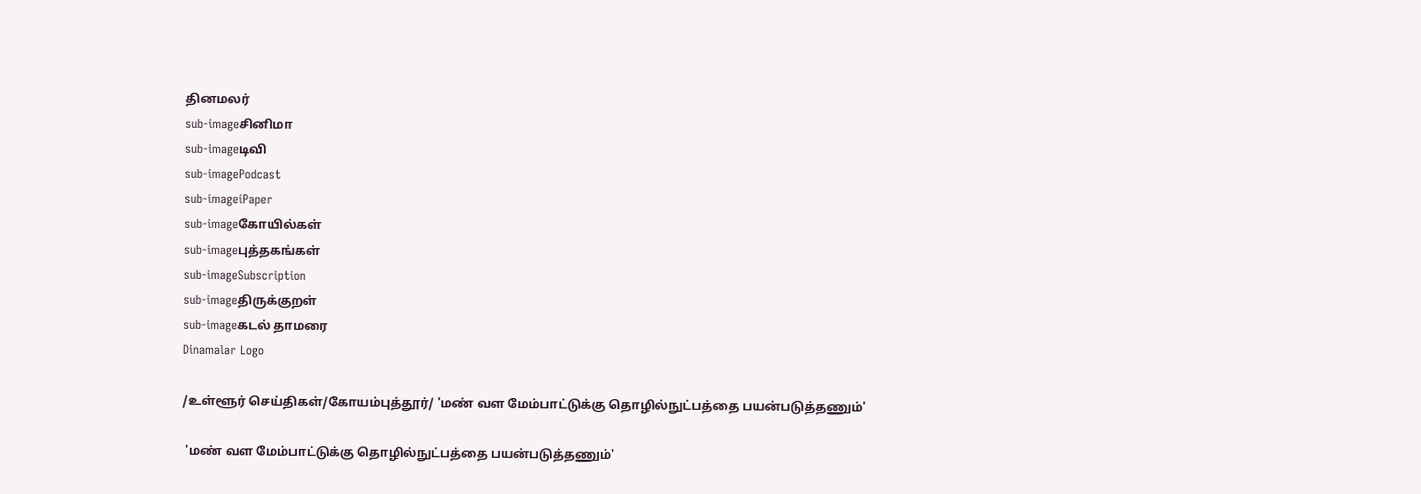தினமலர்
sub-imageசினிமா
sub-imageடிவி
sub-imagePodcast
sub-imageiPaper
sub-imageகோயில்கள்
sub-imageபுத்தகங்கள்
sub-imageSubscription
sub-imageதிருக்குறள்
sub-imageகடல் தாமரை
Dinamalar Logo

/உள்ளூர் செய்திகள்/கோயம்புத்தூர்/ 'மண் வள மேம்பாட்டுக்கு தொழில்நுட்பத்தை பயன்படுத்தணும்'

 'மண் வள மேம்பாட்டுக்கு தொழில்நுட்பத்தை பயன்படுத்தணும்'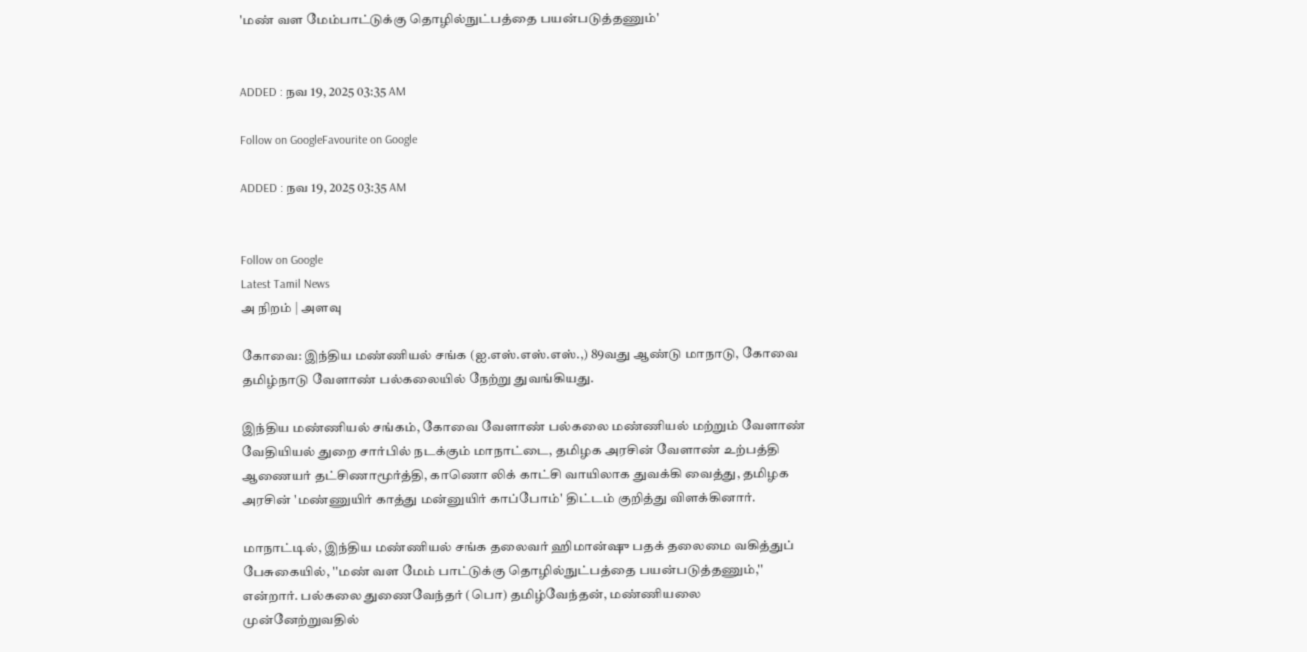'மண் வள மேம்பாட்டுக்கு தொழில்நுட்பத்தை பயன்படுத்தணும்'


ADDED : நவ 19, 2025 03:35 AM

Follow on GoogleFavourite on Google

ADDED : நவ 19, 2025 03:35 AM


Follow on Google
Latest Tamil News
அ நிறம் | அளவு

கோவை: இந்திய மண்ணியல் சங்க (ஐ.எஸ்.எஸ்.எஸ்.,) 89வது ஆண்டு மாநாடு, கோவை தமிழ்நாடு வேளாண் பல்கலையில் நேற்று துவங்கியது.

இந்திய மண்ணியல் சங்கம், கோவை வேளாண் பல்கலை மண்ணியல் மற்றும் வேளாண் வேதியியல் துறை சார்பில் நடக்கும் மாநாட்டை, தமிழக அரசின் வேளாண் உற்பத்தி ஆணையர் தட்சிணாமூர்த்தி, காணொ லிக் காட்சி வாயிலாக துவக்கி வைத்து, தமிழக அரசின் 'மண்ணுயிர் காத்து மன்னுயிர் காப்போம்' திட்டம் குறித்து விளக்கினார்.

மாநாட்டில், இந்திய மண்ணியல் சங்க தலைவர் ஹிமான்ஷு பதக் தலைமை வகித்துப் பேசுகையில், ''மண் வள மேம் பாட்டுக்கு தொழில்நுட்பத்தை பயன்படுத்தணும்,'' என்றார். பல்கலை துணைவேந்தர் (பொ) தமிழ்வேந்தன், மண்ணியலை முன்னேற்றுவதில்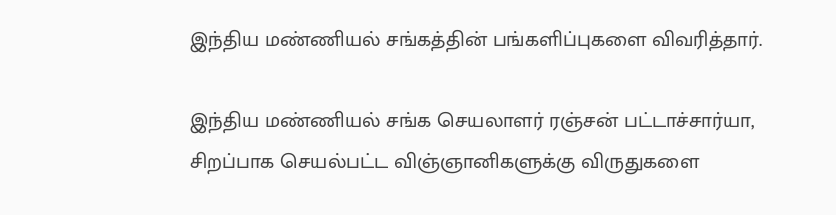இந்திய மண்ணியல் சங்கத்தின் பங்களிப்புகளை விவரித்தார்.

இந்திய மண்ணியல் சங்க செயலாளர் ரஞ்சன் பட்டாச்சார்யா, சிறப்பாக செயல்பட்ட விஞ்ஞானிகளுக்கு விருதுகளை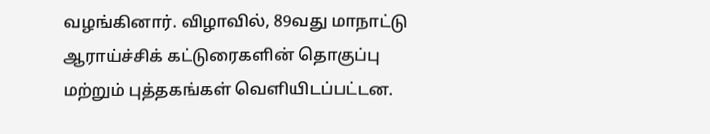வழங்கினார். விழாவில், 89வது மாநாட்டு ஆராய்ச்சிக் கட்டுரைகளின் தொகுப்பு மற்றும் புத்தகங்கள் வெளியிடப்பட்டன.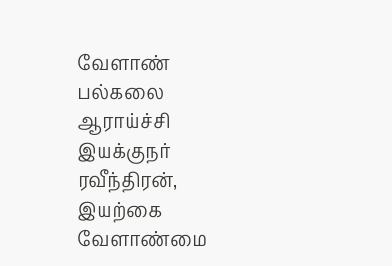வேளாண் பல்கலை ஆராய்ச்சி இயக்குநர் ரவீந்திரன், இயற்கை வேளாண்மை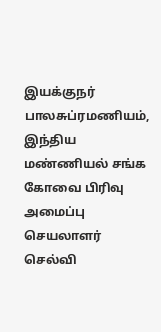இயக்குநர் பாலசுப்ரமணியம், இந்திய மண்ணியல் சங்க கோவை பிரிவு அமைப்பு செயலாளர் செல்வி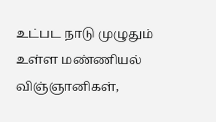உட்பட நாடு முழுதும் உள்ள மண்ணியல் விஞ்ஞானிகள்,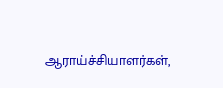ஆராய்ச்சியாளர்கள்,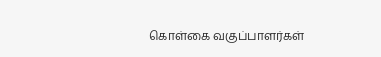கொள்கை வகுப்பாளர்கள்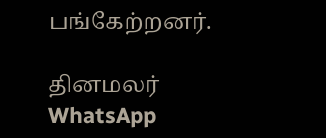பங்கேற்றனர்.

தினமலர் WhatsApp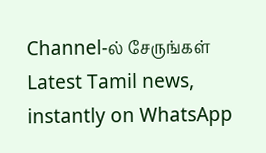Channel-ல் சேருங்கள்
Latest Tamil news, instantly on WhatsApp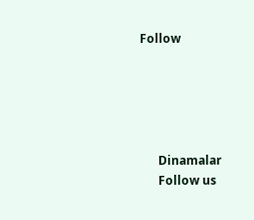Follow





      Dinamalar
      Follow us